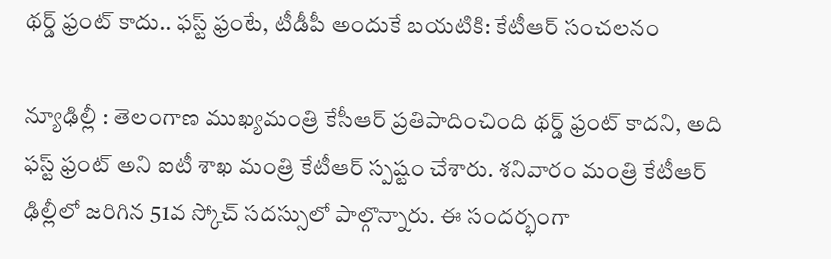థర్డ్ ఫ్రంట్ కాదు.. ఫస్ట్ ఫ్రంటే, టీడీపీ అందుకే బయటికి: కేటీఆర్ సంచలనం

న్యూఢిల్లీ : తెలంగాణ ముఖ్యమంత్రి కేసీఆర్ ప్రతిపాదించింది థర్డ్ ఫ్రంట్‌ కాదని, అది ఫస్ట్ ఫ్రంట్ అని ఐటీ శాఖ మంత్రి కేటీఆర్‌ స్పష్టం చేశారు. శనివారం మంత్రి కేటీఆర్‌ ఢిల్లీలో జరిగిన 51వ స్కోచ్‌ సదస్సులో పాల్గొన్నారు. ఈ సందర్భంగా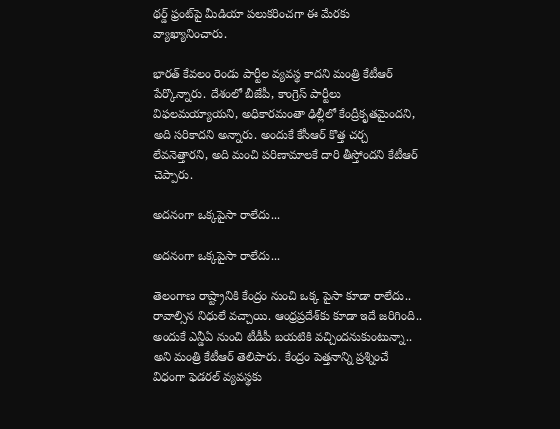థర్డ్ ఫ్రంట్‌పై మీడియా పలుకరించగా ఈ మేరకు వ్యాఖ్యానించారు.

భారత్ కేవలం రెండు పార్టీల వ్యవస్థ కాదని మంత్రి కేటీఆర్ పేర్కొన్నారు. దేశంలో బీజేపీ, కాంగ్రెస్ పార్టీలు విఫలమయ్యాయని, అధికారమంతా ఢిల్లీలో కేంద్రీకృతమైందని, అది సరికాదని అన్నారు. అందుకే కేసీఆర్ కొత్త చర్చ లేవనెత్తారని, అది మంచి పరిణామాలకే దారి తీస్తోందని కేటీఆర్ చెప్పారు.

అదనంగా ఒక్కపైసా రాలేదు...

అదనంగా ఒక్కపైసా రాలేదు...

తెలంగాణ రాష్ట్రానికి కేంద్రం నుంచి ఒక్క పైసా కూడా రాలేదు.. రావాల్సిన నిధులే వచ్చాయి. ఆంధ్రప్రదేశ్‌కు కూడా ఇదే జరిగింది.. అందుకే ఎన్డీఏ నుంచి టీడీపీ బయటికి వచ్చిందనుకుంటున్నా.. అని మంత్రి కేటీఆర్ తెలిపారు. కేంద్రం పెత్తనాన్ని ప్రశ్నించే విధంగా ఫెడరల్ వ్యవస్థకు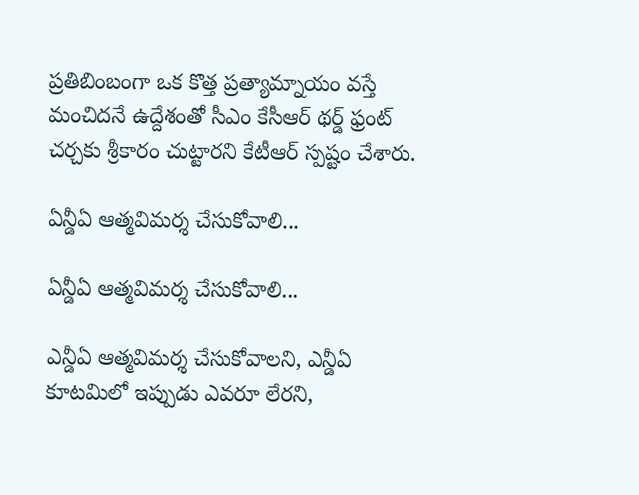ప్రతిబింబంగా ఒక కొత్త ప్రత్యామ్నాయం వస్తే మంచిదనే ఉద్దేశంతో సీఎం కేసీఆర్ థర్డ్ ఫ్రంట్ చర్చకు శ్రీకారం చుట్టారని కేటీఆర్ స్పష్టం చేశారు.

ఏన్డీఏ ఆత్మవిమర్శ చేసుకోవాలి...

ఏన్డీఏ ఆత్మవిమర్శ చేసుకోవాలి...

ఎన్డీఏ ఆత్మవిమర్శ చేసుకోవాలని, ఎన్డీఏ కూటమిలో ఇప్పుడు ఎవరూ లేరని,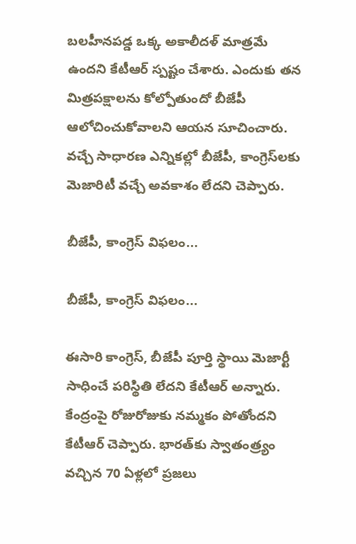బలహీనపడ్డ ఒక్క అకాలీదళ్ మాత్రమే ఉందని కేటీఆర్ స్పష్టం చేశారు. ఎందుకు తన మిత్రపక్షాలను కోల్పోతుందో బీజేపీ ఆలోచించుకోవాలని ఆయన సూచించారు. వచ్చే సాధారణ ఎన్నికల్లో బీజేపీ, కాంగ్రెస్‌లకు మెజారిటీ వచ్చే అవకాశం లేదని చెప్పారు.

బీజేపీ, కాంగ్రెస్ విఫలం...

బీజేపీ, కాంగ్రెస్ విఫలం...

ఈసారి కాంగ్రెస్, బీజేపీ పూర్తి స్థాయి మెజార్టీ సాధించే పరిస్థితి లేదని కేటీఆర్ అన్నారు. కేంద్రంపై రోజురోజుకు నమ్మకం పోతోందని కేటీఆర్ చెప్పారు. భారత్‌కు స్వాతంత్ర్యం వచ్చిన 70 ఏళ్లలో ప్రజలు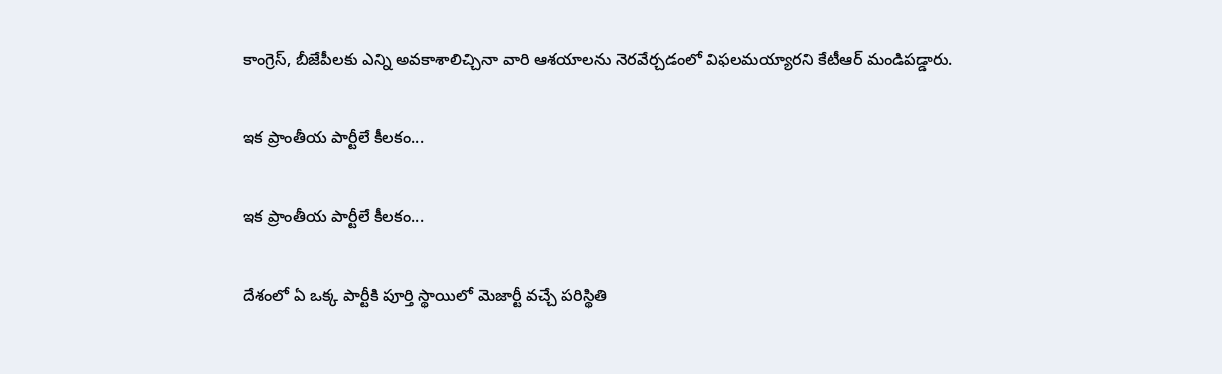కాంగ్రెస్, బీజేపీలకు ఎన్ని అవకాశాలిచ్చినా వారి ఆశయాలను నెరవేర్చడంలో విఫలమయ్యారని కేటీఆర్ మండిపడ్డారు.

ఇక ప్రాంతీయ పార్టీలే కీలకం...

ఇక ప్రాంతీయ పార్టీలే కీలకం...

దేశంలో ఏ ఒక్క పార్టీకి పూర్తి స్థాయిలో మెజార్టీ వచ్చే పరిస్థితి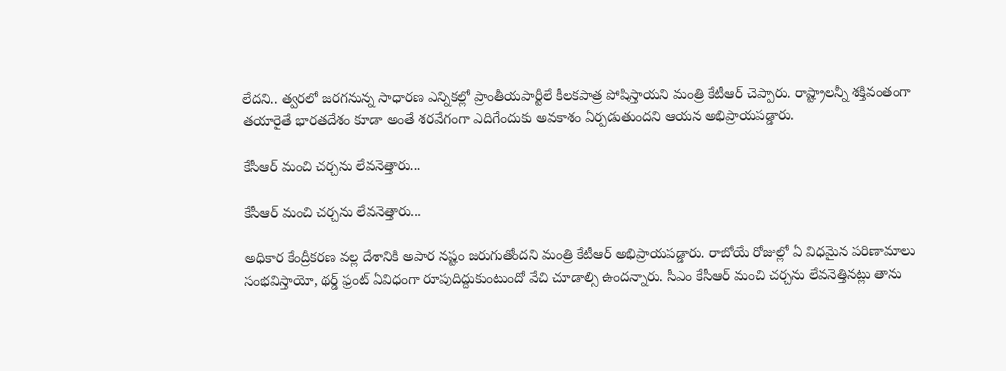లేదని.. త్వరలో జరగనున్న సాధారణ ఎన్నికల్లో ప్రాంతీయపార్టీలే కీలకపాత్ర పోషిస్తాయని మంత్రి కేటీఆర్ చెప్పారు. రాష్ట్రాలన్నీ శక్తివంతంగా తయారైతే భారతదేశం కూడా అంతే శరవేగంగా ఎదిగేందుకు అవకాశం ఏర్పడుతుందని ఆయన అభిప్రాయపడ్డారు.

కేసీఆర్ మంచి చర్చను లేవనెత్తారు...

కేసీఆర్ మంచి చర్చను లేవనెత్తారు...

అధికార కేంద్రీకరణ వల్ల దేశానికి అపార నష్టం జరుగుతోందని మంత్రి కేటీఆర్ అభిప్రాయపడ్డారు. రాబోయే రోజుల్లో ఏ విధమైన పరిణామాలు సంభవిస్తాయో, థర్డ్ ఫ్రంట్ ఏవిధంగా రూపుదిద్దుకుంటుందో వేచి చూడాల్సి ఉందన్నారు. సీఎం కేసీఆర్ మంచి చర్చను లేవనెత్తినట్లు తాను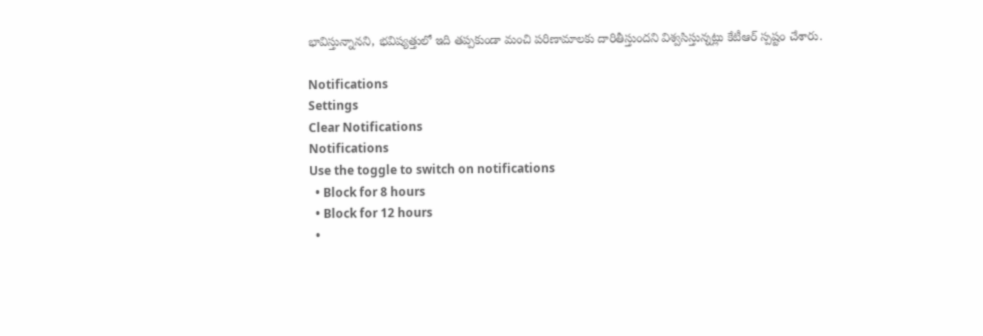భావిస్తున్నానని, భవిష్యత్తులో ఇది తప్పకుండా మంచి పరిణామాలకు దారితీస్తుందని విశ్వసిస్తున్నట్లు కేటీఆర్ స్పష్టం చేశారు.

Notifications
Settings
Clear Notifications
Notifications
Use the toggle to switch on notifications
  • Block for 8 hours
  • Block for 12 hours
  •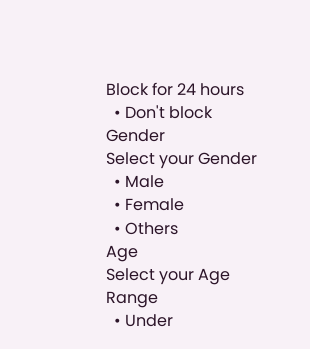Block for 24 hours
  • Don't block
Gender
Select your Gender
  • Male
  • Female
  • Others
Age
Select your Age Range
  • Under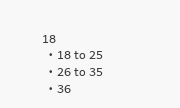18
  • 18 to 25
  • 26 to 35
  • 36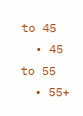to 45
  • 45 to 55
  • 55+